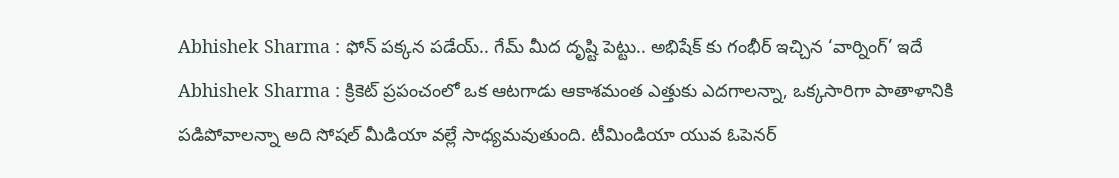Abhishek Sharma : ఫోన్ పక్కన పడేయ్.. గేమ్ మీద దృష్టి పెట్టు.. అభిషేక్ కు గంభీర్ ఇచ్చిన ‘వార్నింగ్’ ఇదే
Abhishek Sharma : క్రికెట్ ప్రపంచంలో ఒక ఆటగాడు ఆకాశమంత ఎత్తుకు ఎదగాలన్నా, ఒక్కసారిగా పాతాళానికి పడిపోవాలన్నా అది సోషల్ మీడియా వల్లే సాధ్యమవుతుంది. టీమిండియా యువ ఓపెనర్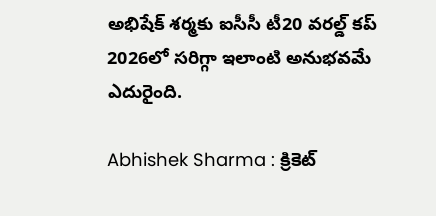అభిషేక్ శర్మకు ఐసీసీ టీ20 వరల్డ్ కప్ 2026లో సరిగ్గా ఇలాంటి అనుభవమే ఎదురైంది.

Abhishek Sharma : క్రికెట్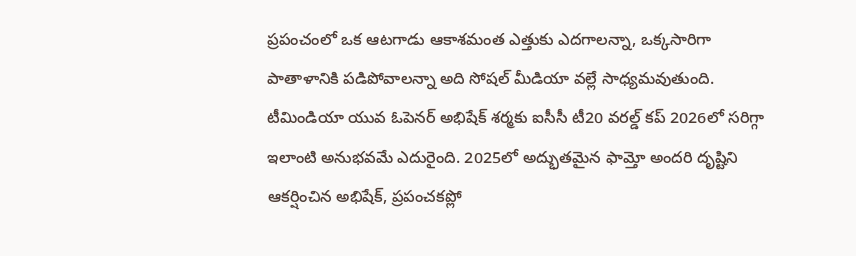ప్రపంచంలో ఒక ఆటగాడు ఆకాశమంత ఎత్తుకు ఎదగాలన్నా, ఒక్కసారిగా పాతాళానికి పడిపోవాలన్నా అది సోషల్ మీడియా వల్లే సాధ్యమవుతుంది. టీమిండియా యువ ఓపెనర్ అభిషేక్ శర్మకు ఐసీసీ టీ20 వరల్డ్ కప్ 2026లో సరిగ్గా ఇలాంటి అనుభవమే ఎదురైంది. 2025లో అద్భుతమైన ఫామ్తో అందరి దృష్టిని ఆకర్షించిన అభిషేక్, ప్రపంచకప్లో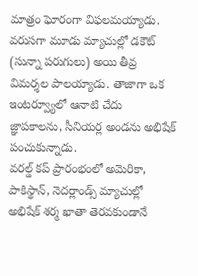మాత్రం ఘోరంగా విఫలమయ్యాడు. వరుసగా మూడు మ్యాచుల్లో డకౌట్ (సున్నా పరుగులు) అయి తీవ్ర విమర్శల పాలయ్యాడు. తాజాగా ఒక ఇంటర్వ్యూలో ఆనాటి చేదు జ్ఞాపకాలను, సీనియర్ల అండను అభిషేక్ పంచుకున్నాడు.
వరల్డ్ కప్ ప్రారంభంలో అమెరికా, పాకిస్థాన్, నెదర్లాండ్స్ మ్యాచుల్లో అభిషేక్ శర్మ ఖాతా తెరవకుండానే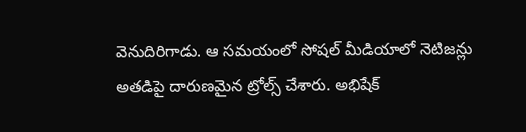వెనుదిరిగాడు. ఆ సమయంలో సోషల్ మీడియాలో నెటిజన్లు అతడిపై దారుణమైన ట్రోల్స్ చేశారు. అభిషేక్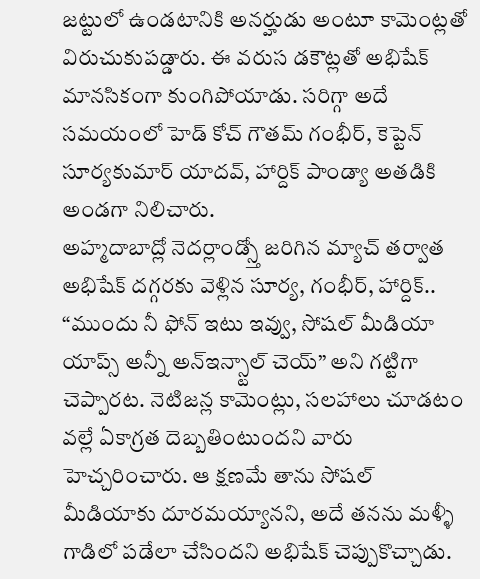జట్టులో ఉండటానికి అనర్హుడు అంటూ కామెంట్లతో విరుచుకుపడ్డారు. ఈ వరుస డకౌట్లతో అభిషేక్ మానసికంగా కుంగిపోయాడు. సరిగ్గా అదే సమయంలో హెడ్ కోచ్ గౌతమ్ గంభీర్, కెప్టెన్ సూర్యకుమార్ యాదవ్, హార్దిక్ పాండ్యా అతడికి అండగా నిలిచారు.
అహ్మదాబాద్లో నెదర్లాండ్స్తో జరిగిన మ్యాచ్ తర్వాత అభిషేక్ దగ్గరకు వెళ్లిన సూర్య, గంభీర్, హార్దిక్.. “ముందు నీ ఫోన్ ఇటు ఇవ్వు, సోషల్ మీడియా యాప్స్ అన్నీ అన్ఇన్స్టాల్ చెయ్” అని గట్టిగా చెప్పారట. నెటిజన్ల కామెంట్లు, సలహాలు చూడటం వల్లే ఏకాగ్రత దెబ్బతింటుందని వారు హెచ్చరించారు. ఆ క్షణమే తాను సోషల్ మీడియాకు దూరమయ్యానని, అదే తనను మళ్ళీ గాడిలో పడేలా చేసిందని అభిషేక్ చెప్పుకొచ్చాడు.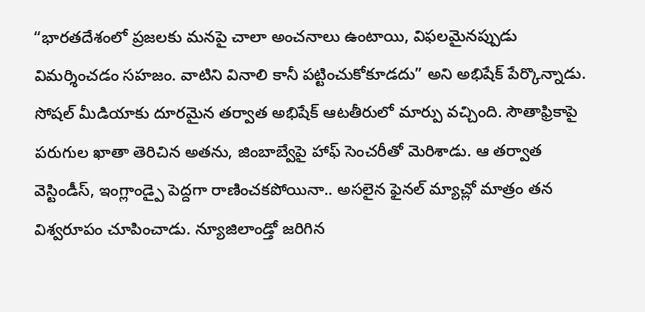“భారతదేశంలో ప్రజలకు మనపై చాలా అంచనాలు ఉంటాయి, విఫలమైనప్పుడు విమర్శించడం సహజం. వాటిని వినాలి కానీ పట్టించుకోకూడదు” అని అభిషేక్ పేర్కొన్నాడు.
సోషల్ మీడియాకు దూరమైన తర్వాత అభిషేక్ ఆటతీరులో మార్పు వచ్చింది. సౌతాఫ్రికాపై పరుగుల ఖాతా తెరిచిన అతను, జింబాబ్వేపై హాఫ్ సెంచరీతో మెరిశాడు. ఆ తర్వాత వెస్టిండీస్, ఇంగ్లాండ్పై పెద్దగా రాణించకపోయినా.. అసలైన ఫైనల్ మ్యాచ్లో మాత్రం తన విశ్వరూపం చూపించాడు. న్యూజిలాండ్తో జరిగిన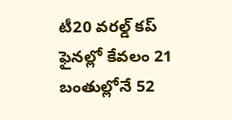టీ20 వరల్డ్ కప్ ఫైనల్లో కేవలం 21 బంతుల్లోనే 52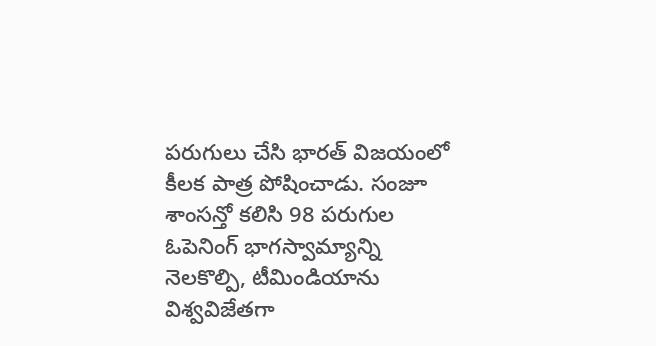పరుగులు చేసి భారత్ విజయంలో కీలక పాత్ర పోషించాడు. సంజూ శాంసన్తో కలిసి 98 పరుగుల ఓపెనింగ్ భాగస్వామ్యాన్ని నెలకొల్పి, టీమిండియాను విశ్వవిజేతగా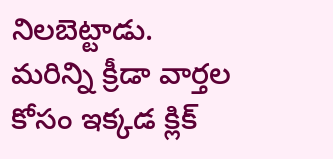నిలబెట్టాడు.
మరిన్ని క్రీడా వార్తల కోసం ఇక్కడ క్లిక్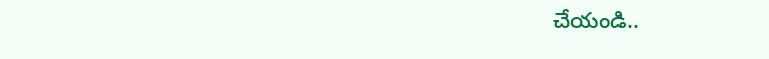చేయండి..